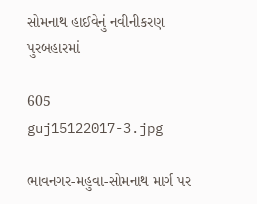સોમનાથ હાઈવેનું નવીનીકરણ પુરબહારમાં

605
guj15122017-3.jpg

ભાવનગર-મહુવા-સોમનાથ માર્ગ પર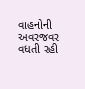વાહનોની અવરજવર વધતી રહી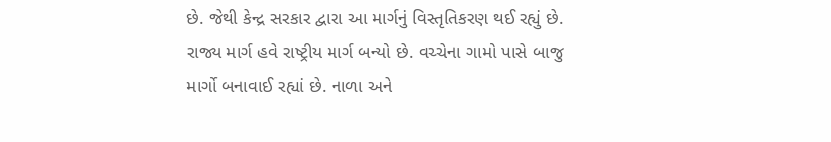છે. જેથી કેન્દ્ર સરકાર દ્વારા આ માર્ગનું વિસ્તૃતિકરણ થઈ રહ્યું છે. રાજ્ય માર્ગ હવે રાષ્ટ્રીય માર્ગ બન્યો છે. વચ્ચેના ગામો પાસે બાજુ માર્ગો બનાવાઈ રહ્યાં છે. નાળા અને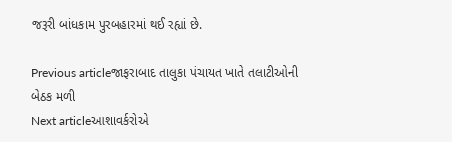જરૂરી બાંધકામ પુરબહારમાં થઈ રહ્યાં છે.

Previous articleજાફરાબાદ તાલુકા પંચાયત ખાતે તલાટીઓની બેઠક મળી
Next articleઆશાવર્કરોએ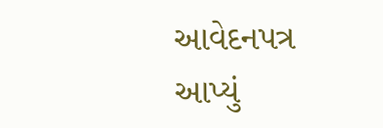આવેદનપત્ર આપ્યું